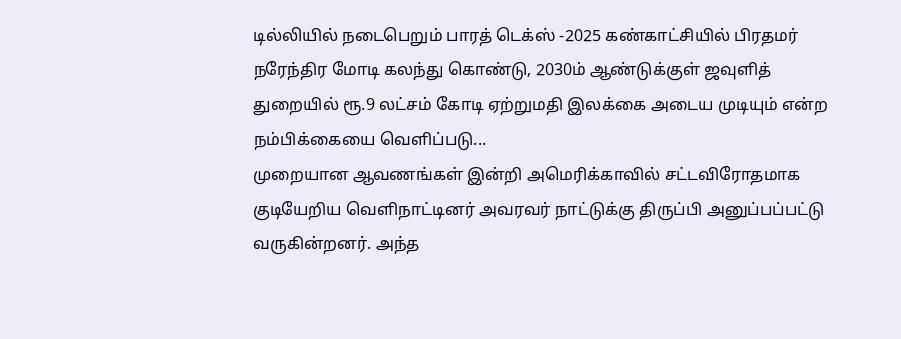டில்லியில் நடைபெறும் பாரத் டெக்ஸ் -2025 கண்காட்சியில் பிரதமர் நரேந்திர மோடி கலந்து கொண்டு, 2030ம் ஆண்டுக்குள் ஜவுளித் துறையில் ரூ.9 லட்சம் கோடி ஏற்றுமதி இலக்கை அடைய முடியும் என்ற நம்பிக்கையை வெளிப்படு...
முறையான ஆவணங்கள் இன்றி அமெரிக்காவில் சட்டவிரோதமாக குடியேறிய வெளிநாட்டினர் அவரவர் நாட்டுக்கு திருப்பி அனுப்பப்பட்டு வருகின்றனர். அந்த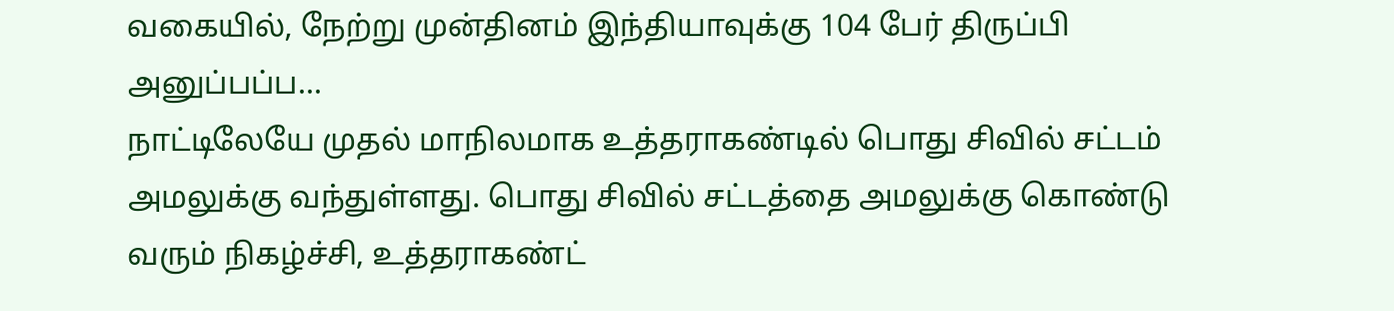வகையில், நேற்று முன்தினம் இந்தியாவுக்கு 104 பேர் திருப்பி அனுப்பப்ப...
நாட்டிலேயே முதல் மாநிலமாக உத்தராகண்டில் பொது சிவில் சட்டம் அமலுக்கு வந்துள்ளது. பொது சிவில் சட்டத்தை அமலுக்கு கொண்டு வரும் நிகழ்ச்சி, உத்தராகண்ட்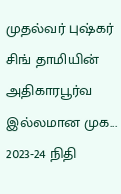முதல்வர் புஷ்கர் சிங் தாமியின் அதிகாரபூர்வ இல்லமான முக...
2023-24 நிதி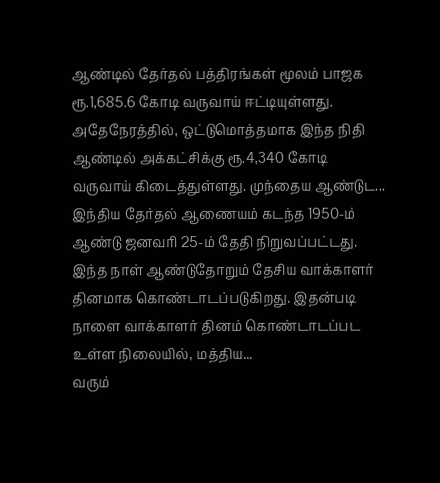ஆண்டில் தேர்தல் பத்திரங்கள் மூலம் பாஜக ரூ.1,685.6 கோடி வருவாய் ஈட்டியுள்ளது. அதேநேரத்தில், ஒட்டுமொத்தமாக இந்த நிதி ஆண்டில் அக்கட்சிக்கு ரூ.4,340 கோடி வருவாய் கிடைத்துள்ளது. முந்தைய ஆண்டுட...
இந்திய தேர்தல் ஆணையம் கடந்த 1950-ம் ஆண்டு ஜனவரி 25-ம் தேதி நிறுவப்பட்டது. இந்த நாள் ஆண்டுதோறும் தேசிய வாக்காளர் தினமாக கொண்டாடப்படுகிறது. இதன்படி நாளை வாக்காளர் தினம் கொண்டாடப்பட உள்ள நிலையில், மத்திய...
வரும்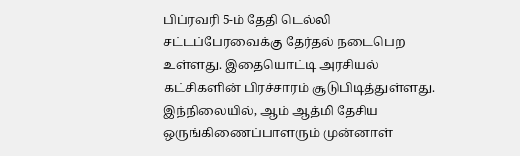பிப்ரவரி 5-ம் தேதி டெல்லி சட்டப்பேரவைக்கு தேர்தல் நடைபெற உள்ளது. இதையொட்டி அரசியல் கட்சிகளின் பிரச்சாரம் சூடுபிடித்துள்ளது. இந்நிலையில், ஆம் ஆத்மி தேசிய ஒருங்கிணைப்பாளரும் முன்னாள்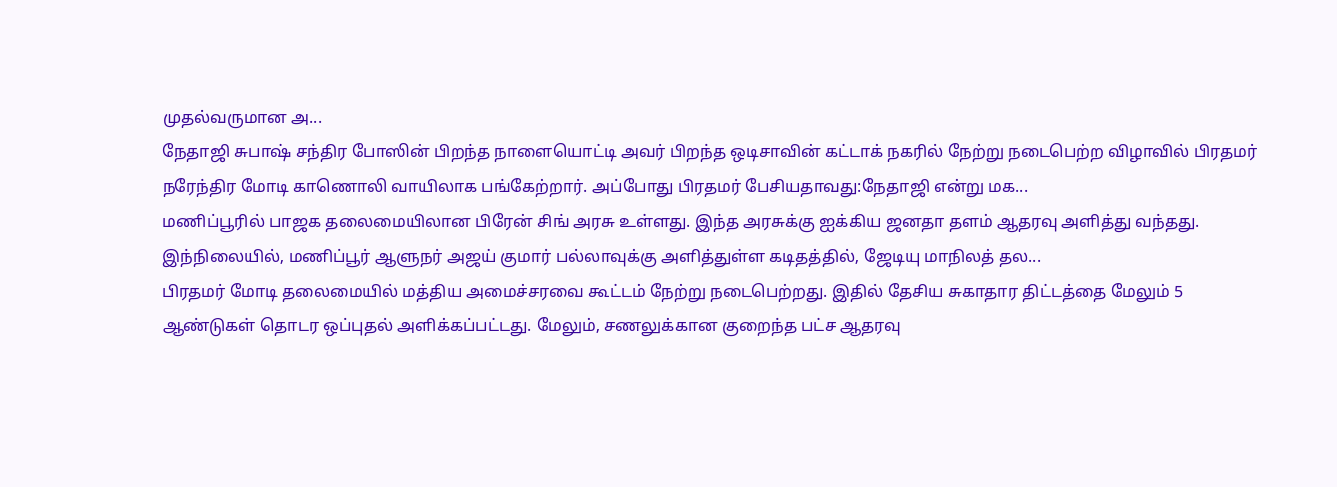முதல்வருமான அ...
நேதாஜி சுபாஷ் சந்திர போஸின் பிறந்த நாளையொட்டி அவர் பிறந்த ஒடிசாவின் கட்டாக் நகரில் நேற்று நடைபெற்ற விழாவில் பிரதமர் நரேந்திர மோடி காணொலி வாயிலாக பங்கேற்றார். அப்போது பிரதமர் பேசியதாவது:நேதாஜி என்று மக...
மணிப்பூரில் பாஜக தலைமையிலான பிரேன் சிங் அரசு உள்ளது. இந்த அரசுக்கு ஐக்கிய ஜனதா தளம் ஆதரவு அளித்து வந்தது. இந்நிலையில், மணிப்பூர் ஆளுநர் அஜய் குமார் பல்லாவுக்கு அளித்துள்ள கடிதத்தில், ஜேடியு மாநிலத் தல...
பிரதமர் மோடி தலைமையில் மத்திய அமைச்சரவை கூட்டம் நேற்று நடைபெற்றது. இதில் தேசிய சுகாதார திட்டத்தை மேலும் 5 ஆண்டுகள் தொடர ஒப்புதல் அளிக்கப்பட்டது. மேலும், சணலுக்கான குறைந்த பட்ச ஆதரவு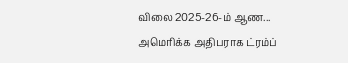விலை 2025-26-ம் ஆண...
அமெரிக்க அதிபராக ட்ரம்ப்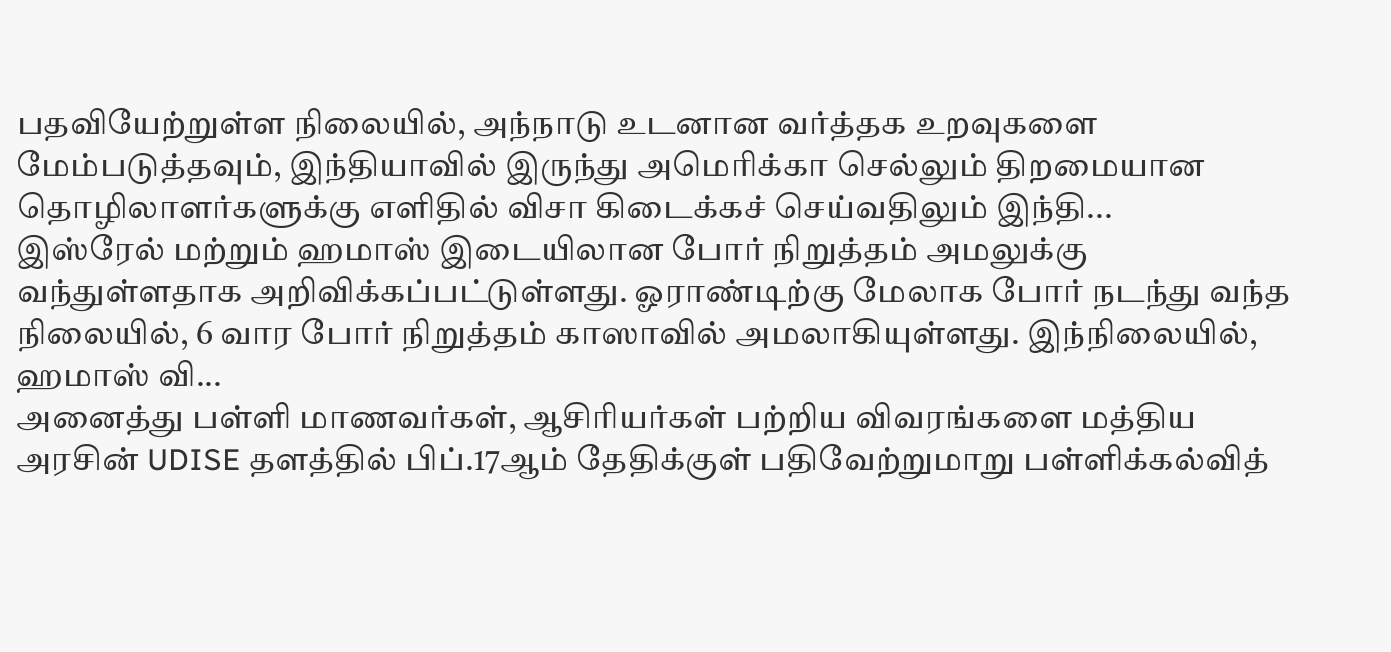பதவியேற்றுள்ள நிலையில், அந்நாடு உடனான வர்த்தக உறவுகளை மேம்படுத்தவும், இந்தியாவில் இருந்து அமெரிக்கா செல்லும் திறமையான தொழிலாளர்களுக்கு எளிதில் விசா கிடைக்கச் செய்வதிலும் இந்தி...
இஸ்ரேல் மற்றும் ஹமாஸ் இடையிலான போர் நிறுத்தம் அமலுக்கு வந்துள்ளதாக அறிவிக்கப்பட்டுள்ளது. ஓராண்டிற்கு மேலாக போர் நடந்து வந்த நிலையில், 6 வார போர் நிறுத்தம் காஸாவில் அமலாகியுள்ளது. இந்நிலையில், ஹமாஸ் வி...
அனைத்து பள்ளி மாணவர்கள், ஆசிரியர்கள் பற்றிய விவரங்களை மத்திய அரசின் UDISE தளத்தில் பிப்.17ஆம் தேதிக்குள் பதிவேற்றுமாறு பள்ளிக்கல்வித்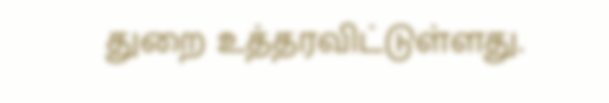துறை உத்தரவிட்டுள்ளது.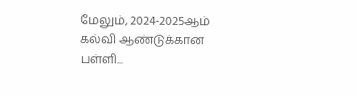மேலும், 2024-2025ஆம் கல்வி ஆண்டுக்கான பள்ளி...